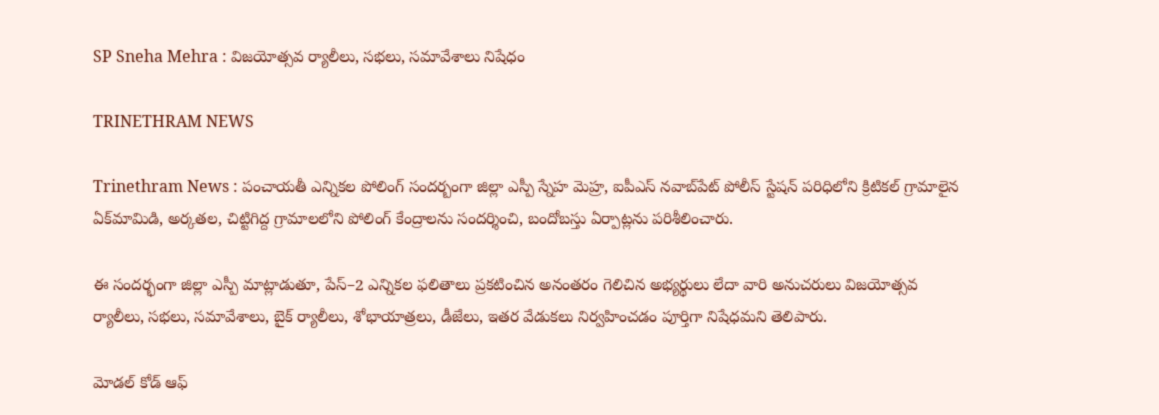SP Sneha Mehra : విజయోత్సవ ర్యాలీలు, సభలు, సమావేశాలు నిషేధం

TRINETHRAM NEWS

Trinethram News : పంచాయతీ ఎన్నికల పోలింగ్ సందర్బంగా జిల్లా ఎస్పీ స్నేహ మెహ్ర, ఐపీఎస్ నవాబ్‌పేట్ పోలీస్ స్టేషన్ పరిధిలోని క్రిటికల్ గ్రామాలైన ఏక్‌మామిడి, అర్కతల, చిట్టిగిద్ద గ్రామాలలోని పోలింగ్ కేంద్రాలను సందర్శించి, బందోబస్తు ఏర్పాట్లను పరిశీలించారు.

ఈ సందర్భంగా జిల్లా ఎస్పీ మాట్లాడుతూ, పేస్–2 ఎన్నికల ఫలితాలు ప్రకటించిన అనంతరం గెలిచిన అభ్యర్థులు లేదా వారి అనుచరులు విజయోత్సవ ర్యాలీలు, సభలు, సమావేశాలు, బైక్ ర్యాలీలు, శోభాయాత్రలు, డీజేలు, ఇతర వేడుకలు నిర్వహించడం పూర్తిగా నిషేధమని తెలిపారు.

మోడల్ కోడ్ ఆఫ్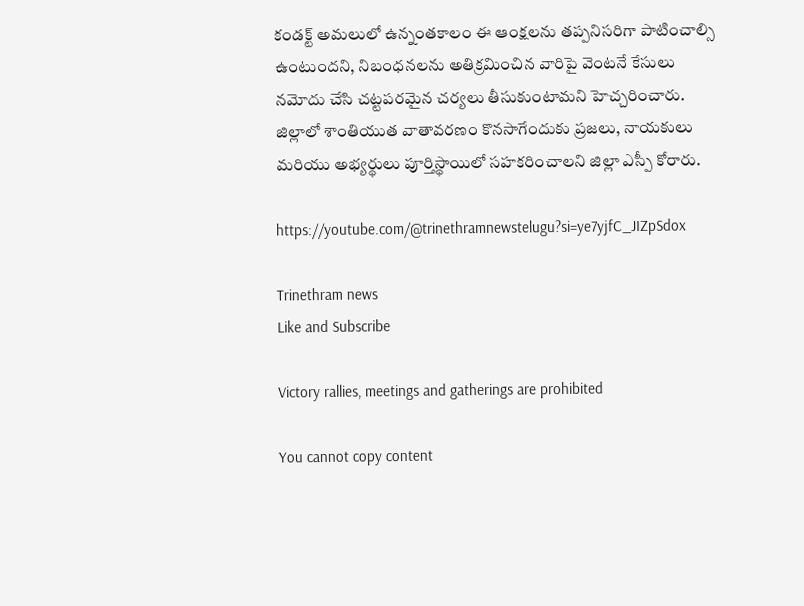కండక్ట్ అమలులో ఉన్నంతకాలం ఈ ఆంక్షలను తప్పనిసరిగా పాటించాల్సి ఉంటుందని, నిబంధనలను అతిక్రమించిన వారిపై వెంటనే కేసులు నమోదు చేసి చట్టపరమైన చర్యలు తీసుకుంటామని హెచ్చరించారు. జిల్లాలో శాంతియుత వాతావరణం కొనసాగేందుకు ప్రజలు, నాయకులు మరియు అభ్యర్థులు పూర్తిస్థాయిలో సహకరించాలని జిల్లా ఎస్పీ కోరారు.

https://youtube.com/@trinethramnewstelugu?si=ye7yjfC_JIZpSdox

Trinethram news
Like and Subscribe

Victory rallies, meetings and gatherings are prohibited

You cannot copy content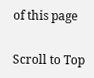of this page

Scroll to Top